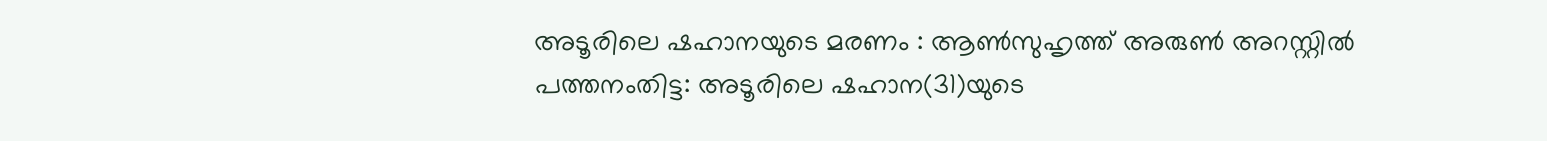അടൂരിലെ ഷഹാനയുടെ മരണം : ആൺസുഹൃത്ത് അരുൺ അറസ്റ്റിൽ
പത്തനംതിട്ട: അടൂരിലെ ഷഹാന(31)യുടെ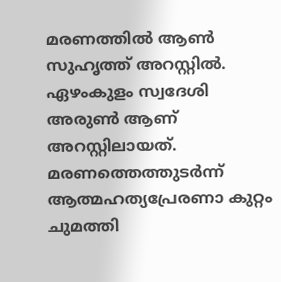മരണത്തിൽ ആൺ സുഹൃത്ത് അറസ്റ്റിൽ. ഏഴംകുളം സ്വദേശി അരുൺ ആണ് അറസ്റ്റിലായത്. മരണത്തെത്തുടർന്ന് ആത്മഹത്യപ്രേരണാ കുറ്റം ചുമത്തി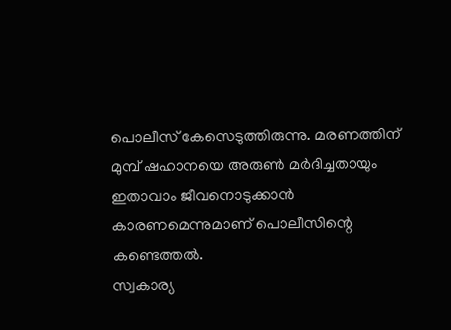പൊലീസ് കേസെടുത്തിരുന്നു. മരണത്തിന് മുമ്പ് ഷഹാനയെ അരുൺ മർദിച്ചതായും ഇതാവാം ജീവനൊടുക്കാൻ കാരണമെന്നുമാണ് പൊലീസിന്റെ കണ്ടെത്തൽ.
സ്വകാര്യ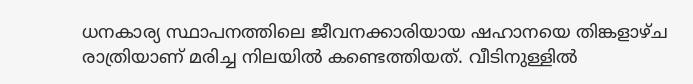ധനകാര്യ സ്ഥാപനത്തിലെ ജീവനക്കാരിയായ ഷഹാനയെ തിങ്കളാഴ്ച രാത്രിയാണ് മരിച്ച നിലയിൽ കണ്ടെത്തിയത്. വീടിനുള്ളിൽ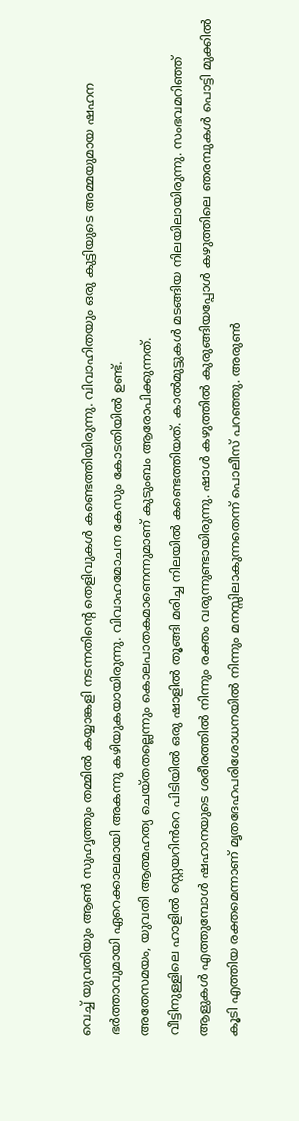വെച്ച് യുവതിയും ആൺ സുഹൃത്തും തമ്മിൽ കയ്യാങ്കളി നടന്നതിന്റെ തെളിവുകൾ കണ്ടെത്തിയിരുന്നു. വിവാഹിതയും ഒരു കുട്ടിയുടെ അമ്മയുമായ ഷഹന ഭർത്താവുമായി ഏറെക്കാലമായി അകന്നു കഴിയുകയായിരുന്നു. വിവാഹമോചന കേസും കോടതിയിൽ ഉണ്ട്.
അതേസമയം, യുവതി ആത്മഹത്യ ചെയ്തതല്ലെന്നും കൊലപാതകമാണെന്നുമാണ് കുടുംബം ആരോപിക്കുന്നത്.
വീട്ടിനുള്ളിലെ ഹാളിൽ സ്റ്റെയറിൻറെ പിടിയിൽ ഒരു ഷാളിൽ തൂങ്ങി മരിച്ച നിലയിൽ കണ്ടെത്തിയത്. കാൽമുട്ടുകൾ മടങ്ങിയ നിലയിലായിരുന്നു. സംഭവമറിഞ്ഞ് ആളുകൾ എത്തുമ്പോൾ ഷഹാനയുടെ ശരീരത്തിൽ നിന്നും രക്തം വരുന്നുണ്ടായിരുന്നു. ഷാൾ കഴുത്തിൽ കുരുങ്ങിയപ്പോൾ കഴുത്തിലെ ഞരമ്പുകൾ പൊട്ടി മുക്കിൽ കൂടി എത്തിയ രക്തമെന്നാണ് മൃതദേഹപരിശോധനയിൽ നിന്നും മനസ്സിലാകുന്നതെന്ന് പൊലീസ് പറഞ്ഞു. അരുൺ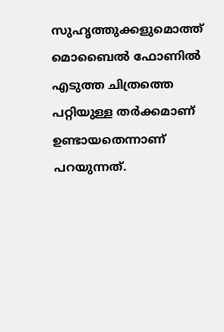സുഹൃത്തുക്കളുമൊത്ത് മൊബൈൽ ഫോണിൽ എടുത്ത ചിത്രത്തെ പറ്റിയുള്ള തർക്കമാണ് ഉണ്ടായതെന്നാണ് പറയുന്നത്.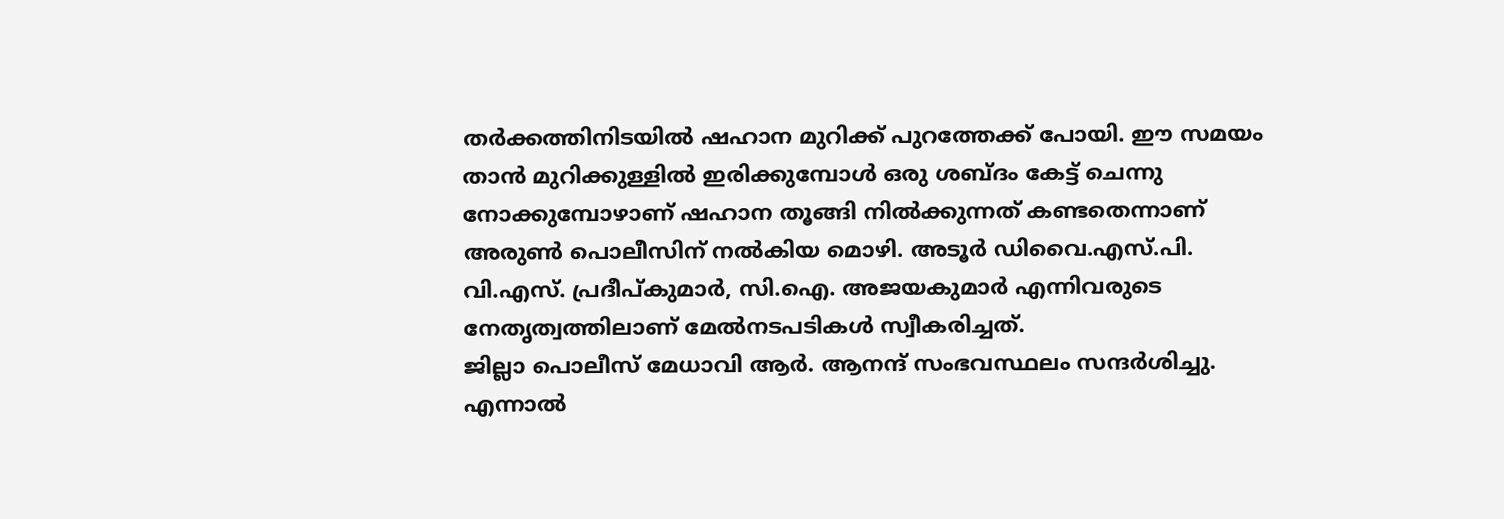തർക്കത്തിനിടയിൽ ഷഹാന മുറിക്ക് പുറത്തേക്ക് പോയി. ഈ സമയം താൻ മുറിക്കുള്ളിൽ ഇരിക്കുമ്പോൾ ഒരു ശബ്ദം കേട്ട് ചെന്നു നോക്കുമ്പോഴാണ് ഷഹാന തൂങ്ങി നിൽക്കുന്നത് കണ്ടതെന്നാണ് അരുൺ പൊലീസിന് നൽകിയ മൊഴി. അടൂർ ഡിവൈ.എസ്.പി. വി.എസ്. പ്രദീപ്കുമാർ, സി.ഐ. അജയകുമാർ എന്നിവരുടെ നേതൃത്വത്തിലാണ് മേൽനടപടികൾ സ്വീകരിച്ചത്.
ജില്ലാ പൊലീസ് മേധാവി ആർ. ആനന്ദ് സംഭവസ്ഥലം സന്ദർശിച്ചു. എന്നാൽ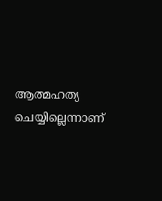ആത്മഹത്യ ചെയ്യില്ലെന്നാണ്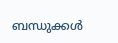ബന്ധുക്കൾ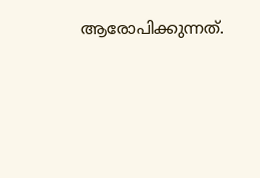ആരോപിക്കുന്നത്.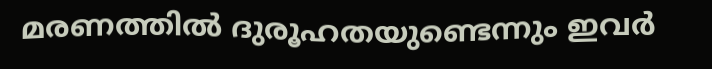മരണത്തിൽ ദുരൂഹതയുണ്ടെന്നും ഇവർ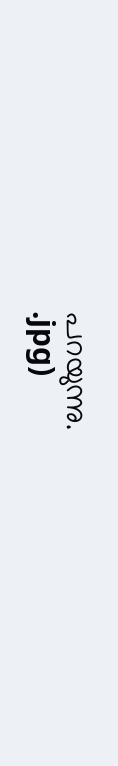പറയുന്നു.
.jpg)